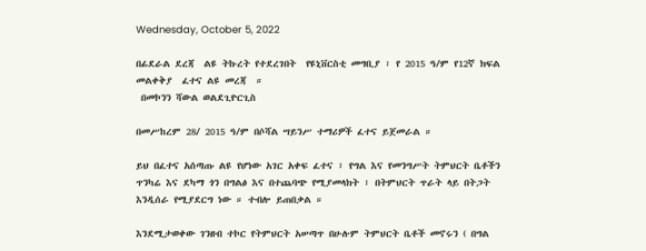Wednesday, October 5, 2022

በፊደራል ደረጃ  ልዩ ትኩረት የተደረገበት  የዩኒቨርስቲ መግቢያ ፣ የ 2015 ዓ/ም የ12ኛ ክፍል መልቀቅያ  ፈተና ልዩ መረጃ  ።
 በመኮንን ሻውል ወልደጊዮርጊስ

በመሥከረም 28/ 2015 ዓ/ም በሶሻል ሣይንሥ ተማሪዎች ፈተና ይጀመራል ።

ይህ በፈተና አሰጣጡ ልዩ የሆነው አገር አቀፍ ፈተና ፣ የግል እና የመንግሥት ትምህርት ቤቶችን ጥንካሬ እና ደካማ ጎን በግልፅ እና በተጨባጭ የሚያመላክት ፣ በትምህርት ጥራት ላይ በትጋት እንዲሰራ የሚያደርግ ነው ። ተብሎ ይጠበቃል ።

እንደሚታወቀው ገንዘብ ተኮር የትምህርት አሠጣጥ በሁሉም ትምህርት ቤቶች መኖሩን ( በግል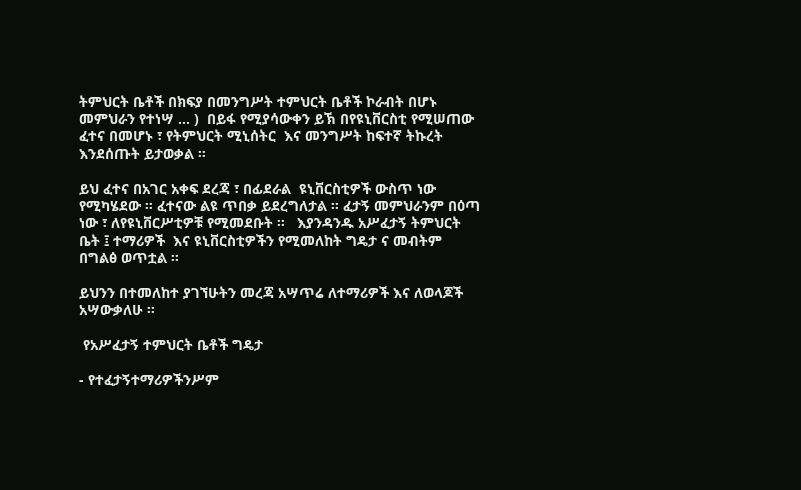ትምህርት ቤቶች በክፍያ በመንግሥት ተምህርት ቤቶች ኮራብት በሆኑ መምህራን የተነሣ ... )  በይፋ የሚያሳውቀን ይኽ በየዩኒቨርስቲ የሚሠጠው ፈተና በመሆኑ ፣ የትምህርት ሚኒሰትር  እና መንግሥት ከፍተኛ ትኩረት እንደሰጡት ይታወቃል ።

ይህ ፈተና በአገር አቀፍ ደረጃ ፣ በፊደራል  ዩኒቨርስቲዎች ውስጥ ነው የሚካሄደው ። ፈተናው ልዩ ጥበቃ ይደረግለታል ። ፈታኝ መምህራንም በዕጣ ነው ፣ ለየዩኒቨርሥቲዎቹ የሚመደቡት ።   እያንዳንዱ አሥፈታኝ ትምህርት ቤት ፤ ተማሪዎች  እና ዩኒቨርስቲዎችን የሚመለከት ግዴታ ና መብትም በግልፅ ወጥቷል ።

ይህንን በተመለከተ ያገኘሁትን መረጃ አሣጥሬ ለተማሪዎች እና ለወላጆች አሣውቃለሁ ።

 የአሥፈታኝ ተምህርት ቤቶች ግዴታ

- የተፈታኝተማሪዎችንሥም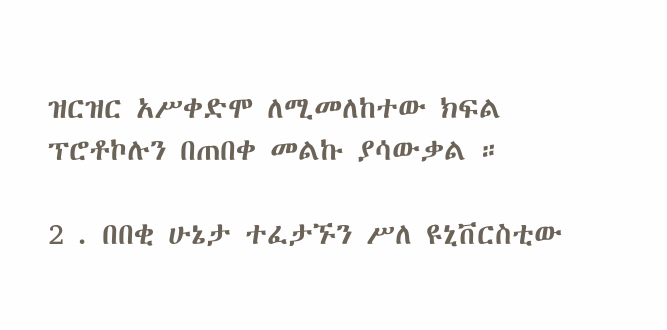ዝርዝር አሥቀድሞ ለሚመለከተው ክፍል ፕሮቶኮሉን በጠበቀ መልኩ ያሳውቃል ።

2 . በበቂ ሁኔታ ተፈታኙን ሥለ ዩኒቨርስቲው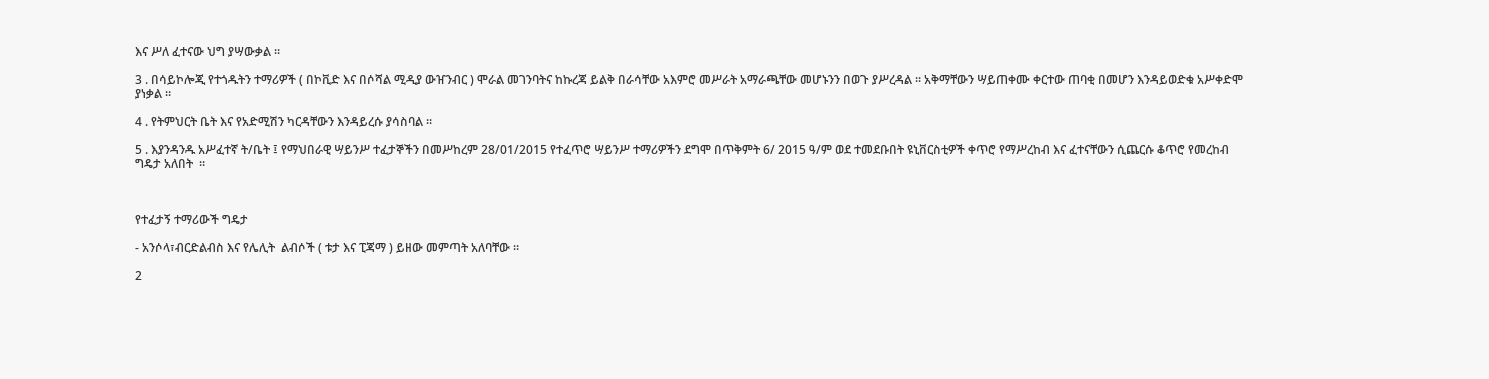እና ሥለ ፈተናው ህግ ያሣውቃል ።

3 . በሳይኮሎጂ የተጎዱትን ተማሪዎች ( በኮቪድ እና በሶሻል ሚዲያ ውዠንብር ) ሞራል መገንባትና ከኩረጃ ይልቅ በራሳቸው አእምሮ መሥራት አማራጫቸው መሆኑንን በወጉ ያሥረዳል ። አቅማቸውን ሣይጠቀሙ ቀርተው ጠባቂ በመሆን እንዳይወድቁ አሥቀድሞ ያነቃል ።

4 . የትምህርት ቤት እና የአድሚሽን ካርዳቸውን እንዳይረሱ ያሳስባል ።

5 . እያንዳንዱ አሥፈተኛ ት/ቤት ፤ የማህበራዊ ሣይንሥ ተፈታኞችን በመሥከረም 28/01/2015 የተፈጥሮ ሣይንሥ ተማሪዎችን ደግሞ በጥቅምት 6/ 2015 ዓ/ም ወደ ተመደቡበት ዩኒቨርስቲዎች ቀጥሮ የማሥረከብ እና ፈተናቸውን ሲጨርሱ ቆጥሮ የመረከብ ግዴታ አለበት  ።



የተፈታኝ ተማሪውች ግዴታ

- አንሶላ፣ብርድልብስ እና የሌሊት  ልብሶች ( ቱታ እና ፒጃማ ) ይዘው መምጣት አለባቸው ።

2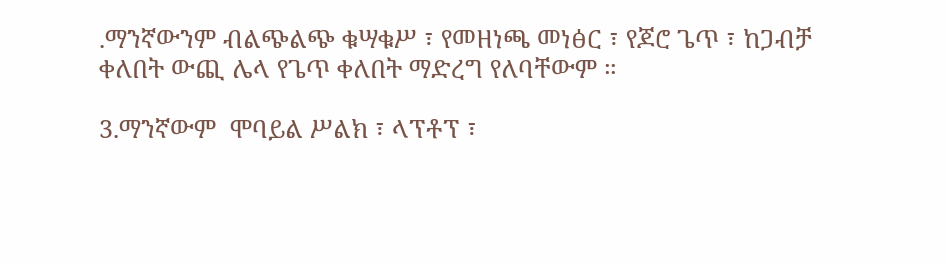.ማንኛውንም ብልጭልጭ ቁሣቁሥ ፣ የመዘነጫ መነፅር ፣ የጆሮ ጌጥ ፣ ከጋብቻ ቀለበት ውጪ ሌላ የጌጥ ቀለበት ማድረግ የለባቸውም ።

3.ማንኛውም  ሞባይል ሥልክ ፣ ላፕቶፕ ፣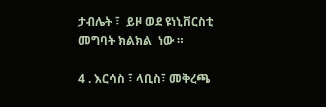ታብሌት ፣  ይዞ ወደ ዩነኒቨርስቲ መግባት ክልክል  ነው ።

4 . እርሳስ ፣ ላቢስ፣ መቅረጫ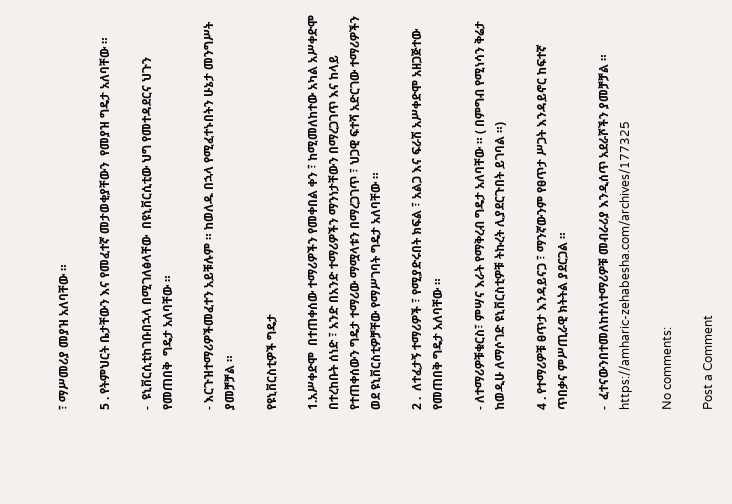፣ ማሥመሪያ መያዝ አለባቸው ።

5 . የትምህርት ቤታቸውን እና የመፈተኛ መታወቂያቸውን  የመያዝ ግዴታ አለባቸው ።

-  ዩኒቨርሲቲከገቡበኋላ በሚገለፅላቸው  በዩኒቨርሲቲው ህግ የመተዳደርና ህጉን የመጠበቅ  ግዴታ አለባቸው ።

- እርጉዝተማሪዎችመፈተን አይቹሉም ። ከወለዱ በኋላ የሚፈተኑበትን ሁኔታ መንግሥት ያመቻቻል ።

የዩኒቨርስቲዎች ግዴታ

1.አሥቀድሞ  በተጠቀሰው ተማሪዎችን የመቀበል ቀን ፣ ከሚመለከተው አካል አሥቀድሞ በተረከቡት ሰነድ ፣ አንድ በአንድ ተማሪዎችን ማንነታቸውን በማረጋገጥ እና ከላይ የተጠቀሰውን ግዴታ ተማሪው ማሟላቱን በማረጋገጥ ፣ ህጋዊ ፍተሻ አድርገው ተማሪዎችን ወደ ዩኒቨርስቲዎቻቸው የማሥገባት ግዴታ አለባቸው ።

2 .  ለተፈታኝ ተማሪዎች ፣ የሚያድሩበት ክፍል ፣ አልጋ እና ፍራሽ አሥቀድሞ አዘጋጅተው የመጠበቅ ግዴታ አለባቸው ።

- ለተማሪዎቹቁርስ፣ ምሣና እራት የማቅረብ ግዴታ አለባቸው ። ( በምግብ የሚነሳን ቅሬታ ከወዲሁ ለማሶገድ ዩኒቨርስቲዎቹ ትኩረት ሊያደርጉበት ይገባል ።)

4 . የተማሪዎቹ ፀጥታ እንዳይናጋ ፣ ማንኛውንም የፀጥታ ሥጋት እንዳይኖር ከፍተኛ ጥበቃና ምሥጢራዊ ክትትል ያደርጋል ።

-  ፈተናውንበተመለከተለተማሪዎቹ መብራሪያ እንዲሰጥ አደራሾችን ያመቻቻል ።
https://amharic-zehabesha.com/archives/177325

No comments:

Post a Comment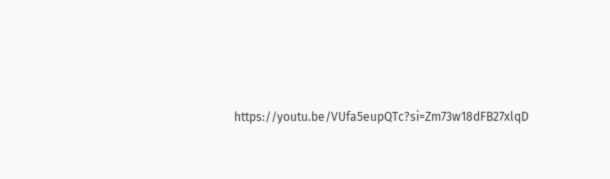https://youtu.be/VUfa5eupQTc?si=Zm73w18dFB27xlqD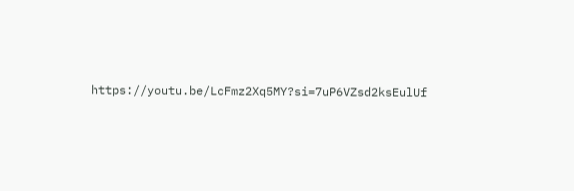https://youtu.be/LcFmz2Xq5MY?si=7uP6VZsd2ksEulUf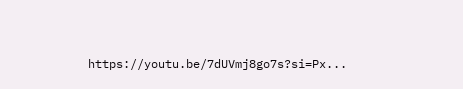https://youtu.be/7dUVmj8go7s?si=Px...